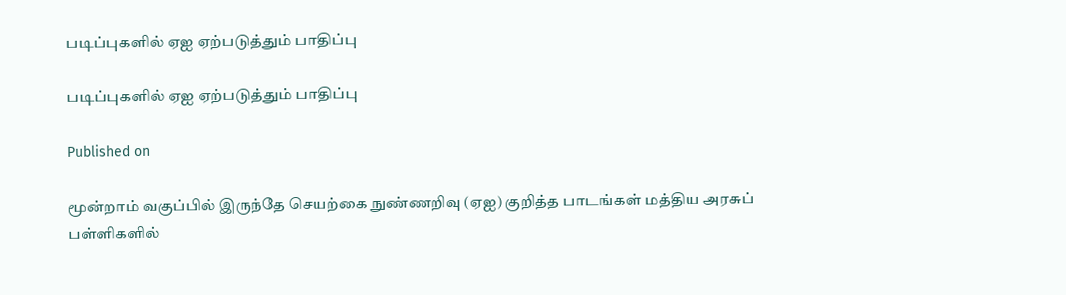படிப்புகளில் ஏஐ ஏற்படுத்தும் பாதிப்பு

படிப்புகளில் ஏஐ ஏற்படுத்தும் பாதிப்பு

Published on

மூன்றாம் வகுப்பில் இருந்தே செயற்கை நுண்ணறிவு (ஏஐ) குறித்த பாடங்கள் மத்திய அரசுப் பள்ளிகளில்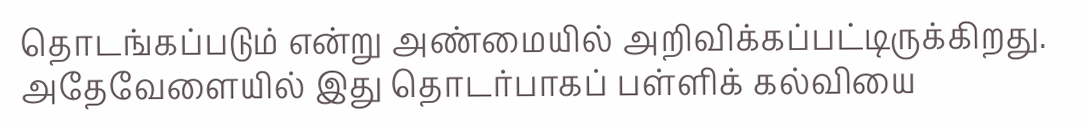தொடங்கப்படும் என்று அண்மையில் அறிவிக்கப்பட்டிருக்கிறது. அதேவேளையில் இது தொடர்பாகப் பள்ளிக் கல்வியை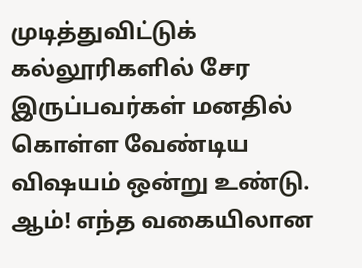முடித்துவிட்டுக் கல்லூரிகளில் சேர இருப்பவர்கள் மனதில் கொள்ள வேண்டிய விஷயம் ஒன்று உண்டு. ஆம்! எந்த வகையிலான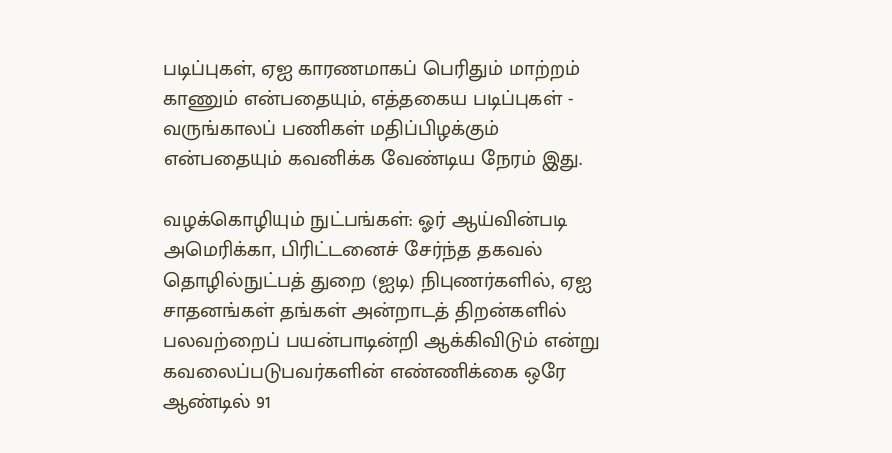படிப்புகள், ஏஐ காரணமாகப் பெரிதும் மாற்றம் காணும் என்பதையும், எத்தகைய படிப்புகள் - வருங்காலப் பணிகள் மதிப்பிழக்கும் என்பதையும் கவனிக்க வேண்டிய நேரம் இது.

வழக்கொழியும் நுட்பங்கள்: ஓர் ஆய்வின்படி அமெரிக்கா, பிரிட்டனைச் சேர்ந்த தகவல் தொழில்நுட்பத் துறை (ஐடி) நிபுணர்களில், ஏஐ சாதனங்கள் தங்கள் அன்றாடத் திறன்களில் பலவற்றைப் பயன்பாடின்றி ஆக்கிவிடும் என்று கவலைப்படுபவர்களின் எண்ணிக்கை ஒரே ஆண்டில் 91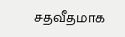சதவீதமாக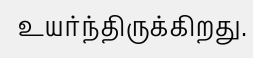உயர்ந்திருக்கிறது.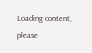Loading content, please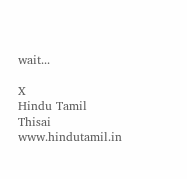wait...

X
Hindu Tamil Thisai
www.hindutamil.in